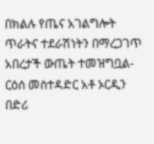በክልሉ የጤና አገልግሎት ጥራትና ተደራሽነትን በማረጋገጥ አበረታች ውጤት ተመዝግቧል-ርዕሰ መስተዳድር አቶ ኦርዲን በድሪ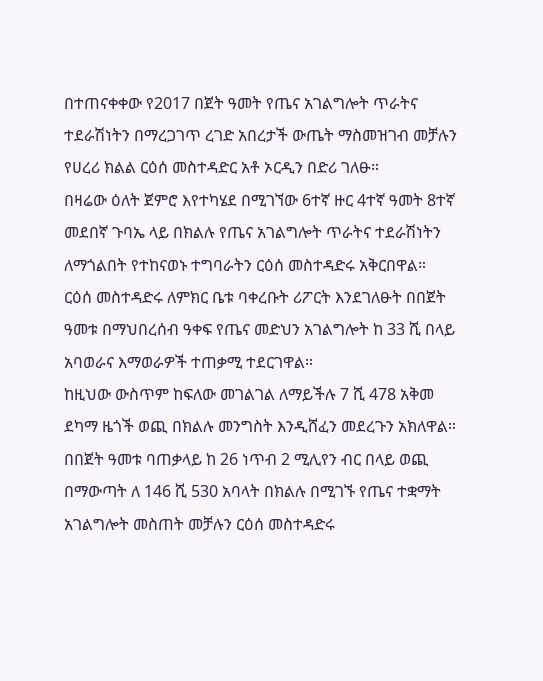በተጠናቀቀው የ2017 በጀት ዓመት የጤና አገልግሎት ጥራትና ተደራሽነትን በማረጋገጥ ረገድ አበረታች ውጤት ማስመዝገብ መቻሉን የሀረሪ ክልል ርዕሰ መስተዳድር አቶ ኦርዲን በድሪ ገለፁ።
በዛሬው ዕለት ጀምሮ እየተካሄደ በሚገኘው 6ተኛ ዙር 4ተኛ ዓመት 8ተኛ መደበኛ ጉባኤ ላይ በክልሉ የጤና አገልግሎት ጥራትና ተደራሽነትን ለማጎልበት የተከናወኑ ተግባራትን ርዕሰ መስተዳድሩ አቅርበዋል።
ርዕሰ መስተዳድሩ ለምክር ቤቱ ባቀረቡት ሪፖርት እንደገለፁት በበጀት ዓመቱ በማህበረሰብ ዓቀፍ የጤና መድህን አገልግሎት ከ 33 ሺ በላይ አባወራና እማወራዎች ተጠቃሚ ተደርገዋል።
ከዚህው ውስጥም ከፍለው መገልገል ለማይችሉ 7 ሺ 478 አቅመ ደካማ ዜጎች ወጪ በክልሉ መንግስት እንዲሸፈን መደረጉን አክለዋል።
በበጀት ዓመቱ ባጠቃላይ ከ 26 ነጥብ 2 ሚሊየን ብር በላይ ወጪ በማውጣት ለ 146 ሺ 530 አባላት በክልሉ በሚገኙ የጤና ተቋማት አገልግሎት መስጠት መቻሉን ርዕሰ መስተዳድሩ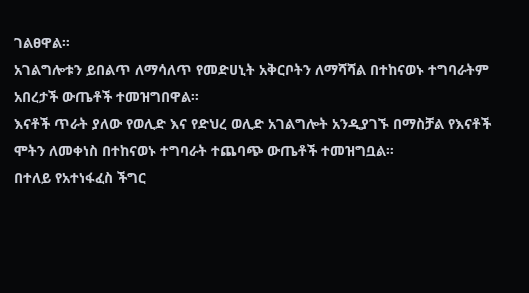ገልፀዋል።
አገልግሎቱን ይበልጥ ለማሳለጥ የመድሀኒት አቅርቦትን ለማሻሻል በተከናወኑ ተግባራትም አበረታች ውጤቶች ተመዝግበዋል።
እናቶች ጥራት ያለው የወሊድ እና የድህረ ወሊድ አገልግሎት አንዲያገኙ በማስቻል የእናቶች ሞትን ለመቀነስ በተከናወኑ ተግባራት ተጨባጭ ውጤቶች ተመዝግቧል።
በተለይ የአተነፋፈስ ችግር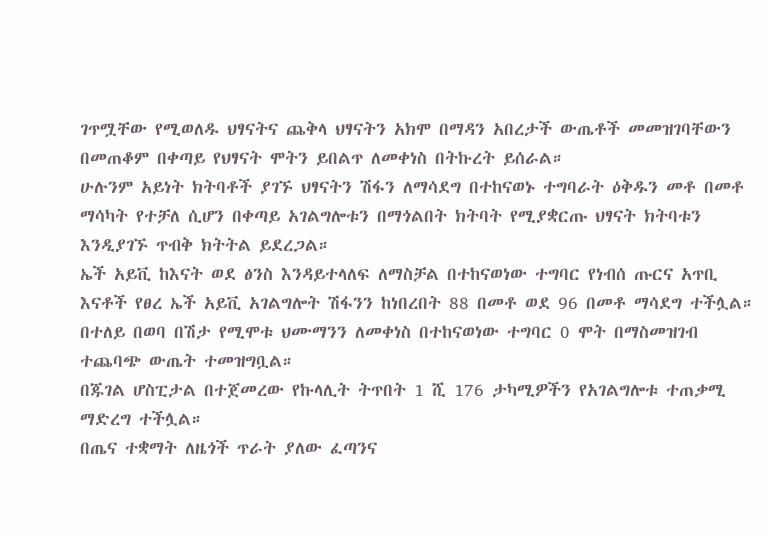ገጥሟቸው የሚወለዱ ህፃናትና ጨቅላ ህፃናትን አክሞ በማዳን አበረታች ውጤቶች መመዝገባቸውን በመጠቆም በቀጣይ የህፃናት ሞትን ይበልጥ ለመቀነስ በትኩረት ይሰራል።
ሁሉንም አይነት ክትባቶች ያገኙ ህፃናትን ሽፋን ለማሳደግ በተከናወኑ ተግባራት ዕቅዱን መቶ በመቶ ማሳካት የተቻለ ሲሆን በቀጣይ አገልግሎቱን በማጎልበት ክትባት የሚያቋርጡ ህፃናት ክትባቱን እንዲያገኙ ጥብቅ ክትትል ይደረጋል።
ኤች አይቪ ከእናት ወደ ፅንስ እንዳይተላለፍ ለማስቻል በተከናወነው ተግባር የነብሰ ጡርና አጥቢ እናቶች የፀረ ኤች አይቪ አገልግሎት ሽፋንን ከነበረበት 88 በመቶ ወደ 96 በመቶ ማሳደግ ተችሏል።
በተለይ በወባ በሽታ የሚሞቱ ህሙማንን ለመቀነስ በተከናወነው ተግባር 0 ሞት በማስመዝገብ ተጨባጭ ውጤት ተመዝግቧል።
በጁገል ሆስፒታል በተጀመረው የኩላሊት ትጥበት 1 ሺ 176 ታካሚዎችን የአገልግሎቱ ተጠቃሚ ማድረግ ተችሏል።
በጤና ተቋማት ለዜጎች ጥራት ያለው ፈጣንና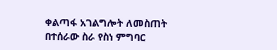ቀልጣፋ አገልግሎት ለመስጠት በተሰራው ስራ የስነ ምግባር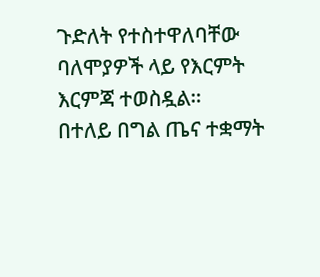ጉድለት የተስተዋለባቸው ባለሞያዎች ላይ የእርምት እርምጃ ተወስዷል።
በተለይ በግል ጤና ተቋማት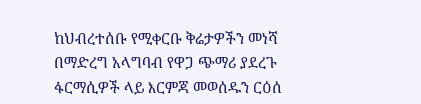ከህብረተሰቡ የሚቀርቡ ቅሬታዎችን መነሻ በማድረግ አላግባብ የዋጋ ጭማሪ ያደረጉ ፋርማሲዎች ላይ እርምጃ መወሰዱን ርዕሰ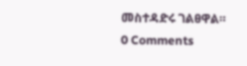መስተዳድሩ ገልፀዋል።
0 Comments